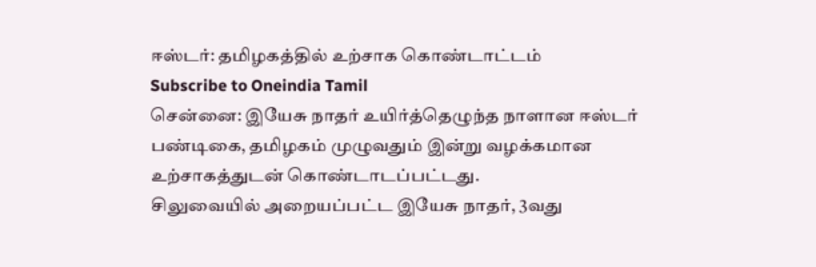ஈஸ்டர்: தமிழகத்தில் உற்சாக கொண்டாட்டம்
Subscribe to Oneindia Tamil
சென்னை: இயேசு நாதர் உயிர்த்தெழுந்த நாளான ஈஸ்டர் பண்டிகை, தமிழகம் முழுவதும் இன்று வழக்கமான உற்சாகத்துடன் கொண்டாடப்பட்டது.
சிலுவையில் அறையப்பட்ட இயேசு நாதர், 3வது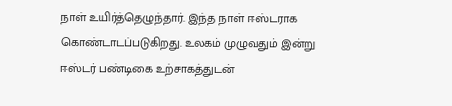நாள் உயிர்த்தெழுந்தார். இந்த நாள் ஈஸ்டராக கொண்டாடப்படுகிறது. உலகம் முழுவதும் இன்று ஈஸ்டர் பண்டிகை உற்சாகத்துடன்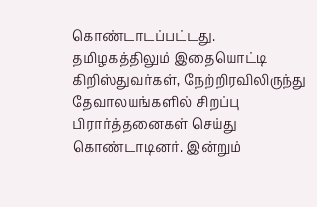கொண்டாடப்பட்டது.
தமிழகத்திலும் இதையொட்டி கிறிஸ்துவர்கள், நேற்றிரவிலிருந்து தேவாலயங்களில் சிறப்பு பிரார்த்தனைகள் செய்து கொண்டாடினர். இன்றும்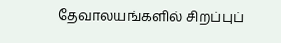தேவாலயங்களில் சிறப்புப்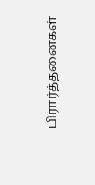பிரார்த்தனைகள்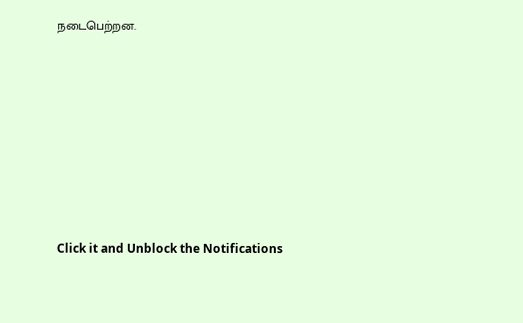நடைபெற்றன.












Click it and Unblock the Notifications